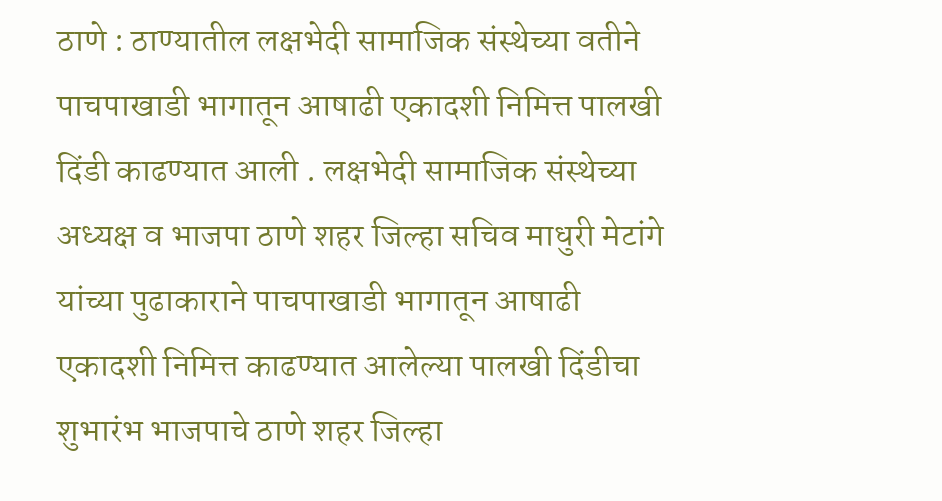ठाणे : ठाण्यातील लक्षभेदी सामाजिक संस्थेच्या वतीने पाचपाखाडी भागातून आषाढी एकादशी निमित्त पालखी दिंडी काढण्यात आली . लक्षभेदी सामाजिक संस्थेच्या अध्यक्ष व भाजपा ठाणे शहर जिल्हा सचिव माधुरी मेटांगे यांच्या पुढाकाराने पाचपाखाडी भागातून आषाढी एकादशी निमित्त काढण्यात आलेल्या पालखी दिंडीचा शुभारंभ भाजपाचे ठाणे शहर जिल्हा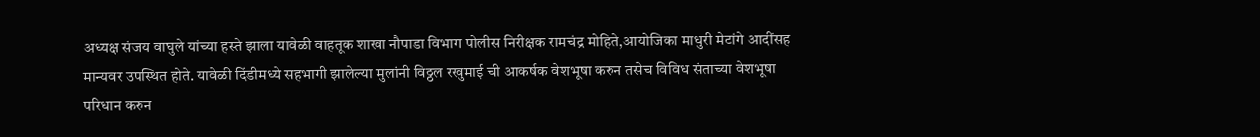अध्यक्ष संजय वाघुले यांच्या हस्ते झाला यावेळी वाहतूक शाखा नौपाडा विभाग पोलीस निरीक्षक रामचंद्र मोहिते,आयोजिका माधुरी मेटांगे आदींसह मान्यवर उपस्थित होते. यावेळी दिंडीमध्ये सहभागी झालेल्या मुलांनी विठ्ठल रखुमाई ची आकर्षक वेशभूषा करुन तसेच विविध संताच्या वेशभूषा परिधान करुन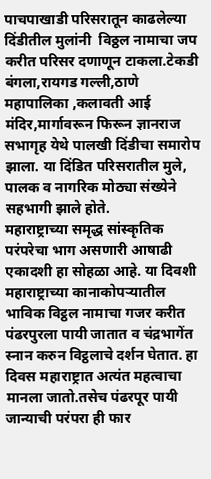पाचपाखाडी परिसरातून काढलेल्या दिंडीतील मुलांनी  विठ्ठल नामाचा जप करीत परिसर दणाणून टाकला.टेकडी बंगला,रायगड गल्ली,ठाणे महापालिका ,कलावती आई मंदिर,मार्गावरून फिरून ज्ञानराज सभागृह येथे पालखी दिंडीचा समारोप झाला. या दिंडित परिसरातील मुले, पालक व नागरिक मोठ्या संख्येने सहभागी झाले होते.
महाराष्ट्राच्या समृद्ध सांस्कृतिक परंपरेचा भाग असणारी आषाढी एकादशी हा सोहळा आहे. या दिवशी महाराष्ट्राच्या कानाकोपऱ्यातील भाविक विट्ठल नामाचा गजर करीत पंढरपुरला पायी जातात व चंद्रभागेंत स्नान करुन विट्ठलाचे दर्शन घेतात. हा दिवस महाराष्ट्रात अत्यंत महत्वाचा मानला जातो.तसेच पंढरपूर पायी जान्याची परंपरा ही फार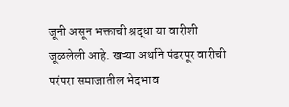जूनी असून भक्ताची श्रद्धा या वारीशी जूळलेली आहे. खऱ्या अर्थाने पंढरपूर वारीची परंपरा समाजातील भेदभाव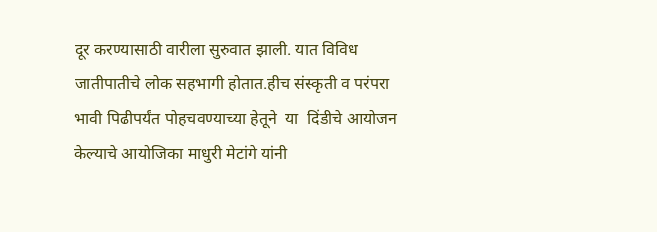दूर करण्यासाठी वारीला सुरुवात झाली. यात विविध जातीपातीचे लोक सहभागी होतात.हीच संस्कृती व परंपरा भावी पिढीपर्यंत पोहचवण्याच्या हेतूने  या  दिंडीचे आयोजन केल्याचे आयोजिका माधुरी मेटांगे यांनी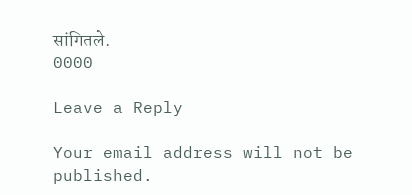सांगितले.
0000

Leave a Reply

Your email address will not be published.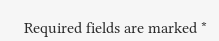Required fields are marked *